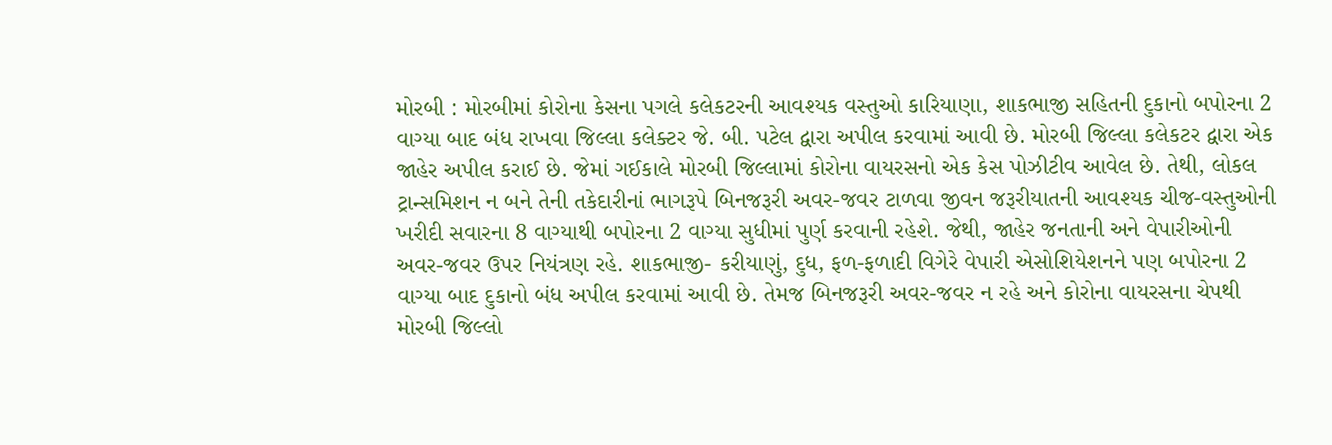મોરબી : મોરબીમાં કોરોના કેસના પગલે કલેકટરની આવશ્યક વસ્તુઓ કારિયાણા, શાકભાજી સહિતની દુકાનો બપોરના 2 વાગ્યા બાદ બંધ રાખવા જિલ્લા કલેક્ટર જે. બી. પટેલ દ્વારા અપીલ કરવામાં આવી છે. મોરબી જિલ્લા કલેકટર દ્વારા એક જાહેર અપીલ કરાઈ છે. જેમાં ગઈકાલે મોરબી જિલ્લામાં કોરોના વાયરસનો એક કેસ પોઝીટીવ આવેલ છે. તેથી, લોકલ ટ્રાન્સમિશન ન બને તેની તકેદારીનાં ભાગરૂપે બિનજરૂરી અવર-જવર ટાળવા જીવન જરૂરીયાતની આવશ્યક ચીજ-વસ્તુઓની ખરીદી સવારના 8 વાગ્યાથી બપોરના 2 વાગ્યા સુધીમાં પુર્ણ કરવાની રહેશે. જેથી, જાહેર જનતાની અને વેપારીઓની અવર-જવર ઉપર નિયંત્રણ રહે. શાકભાજી- કરીયાણું, દુધ, ફળ-ફળાદી વિગેરે વેપારી એસોશિયેશનને પણ બપોરના 2 વાગ્યા બાદ દુકાનો બંધ અપીલ કરવામાં આવી છે. તેમજ બિનજરૂરી અવર-જવર ન રહે અને કોરોના વાયરસના ચેપથી મોરબી જિલ્લો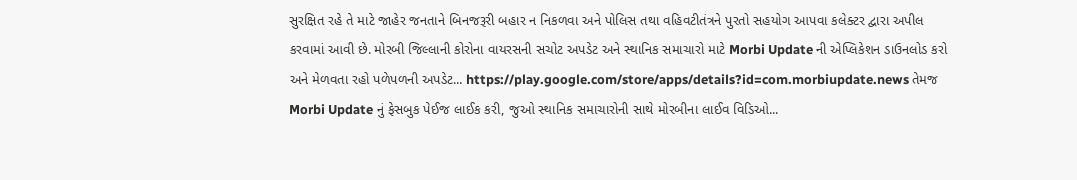સુરક્ષિત રહે તે માટે જાહેર જનતાને બિનજરૂરી બહાર ન નિકળવા અને પોલિસ તથા વહિવટીતંત્રને પુરતો સહયોગ આપવા કલેક્ટર દ્વારા અપીલ કરવામાં આવી છે. મોરબી જિલ્લાની કોરોના વાયરસની સચોટ અપડેટ અને સ્થાનિક સમાચારો માટે Morbi Update ની એપ્લિકેશન ડાઉનલોડ કરો અને મેળવતા રહો પળેપળની અપડેટ... https://play.google.com/store/apps/details?id=com.morbiupdate.news તેમજ Morbi Update નું ફેસબુક પેઈજ લાઈક કરી, જુઓ સ્થાનિક સમાચારોની સાથે મોરબીના લાઈવ વિડિઓ...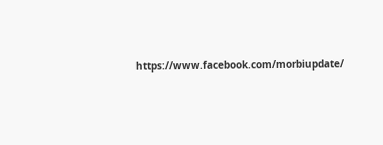https://www.facebook.com/morbiupdate/